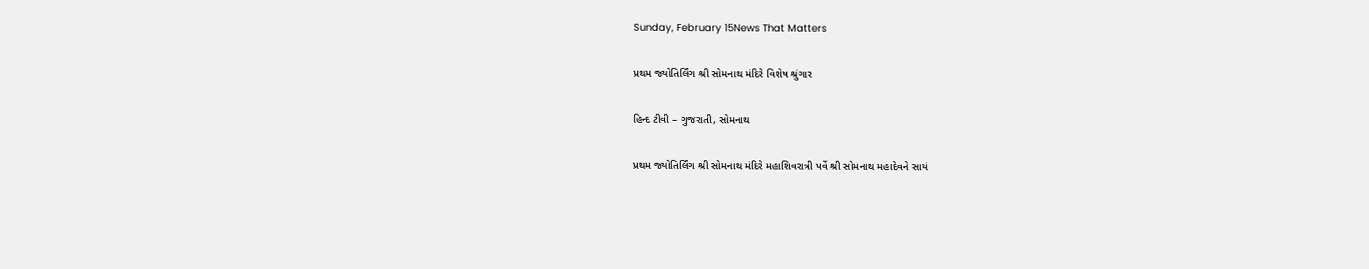Sunday, February 15News That Matters

પ્રથમ જ્યોતિર્લિંગ શ્રી સોમનાથ મંદિરે વિશેષ શ્રુંગાર

હિન્દ ટીવી – ગુજરાતી, સોમનાથ

પ્રથમ જ્યોતિર્લિંગ શ્રી સોમનાથ મંદિરે મહાશિવરાત્રી પર્વે શ્રી સોમનાથ મહાદેવને સાયં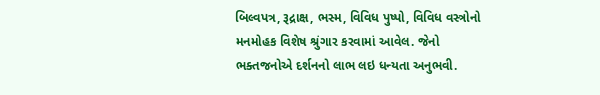બિલ્વપત્ર, રૂદ્રાક્ષ, ભસ્મ, વિવિધ પુષ્પો, વિવિધ વસ્ત્રોનો મનમોહક વિશેષ શ્રુંગાર કરવામાં આવેલ. જેનો ભક્તજનોએ દર્શનનો લાભ લઇ ધન્યતા અનુભવી.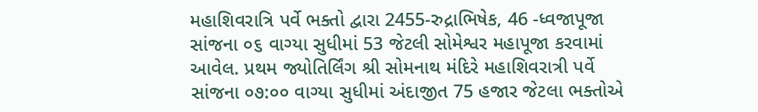મહાશિવરાત્રિ પર્વે ભક્તો દ્વારા 2455-રુદ્રાભિષેક, 46 -ધ્વજાપૂજા સાંજના ૦૬ વાગ્યા સુધીમાં 53 જેટલી સોમેશ્વર મહાપૂજા કરવામાં આવેલ. પ્રથમ જ્યોતિર્લિંગ શ્રી સોમનાથ મંદિરે મહાશિવરાત્રી પર્વે સાંજના ૦૭:૦૦ વાગ્યા સુધીમાં અંદાજીત 75 હજાર જેટલા ભક્તોએ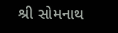શ્રી સોમનાથ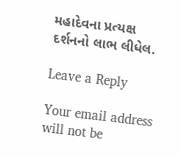મહાદેવના પ્રત્યક્ષ દર્શનનો લાભ લીધેલ.

Leave a Reply

Your email address will not be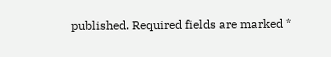published. Required fields are marked *